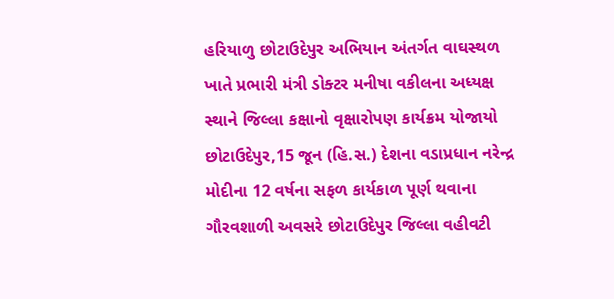હરિયાળુ છોટાઉદેપુર અભિયાન અંતર્ગત વાઘસ્થળ ખાતે પ્રભારી મંત્રી ડોક્ટર મનીષા વકીલના અધ્યક્ષ સ્થાને જિલ્લા કક્ષાનો વૃક્ષારોપણ કાર્યક્રમ યોજાયો
છોટાઉદેપુર,15 જૂન (હિ.સ.) દેશના વડાપ્રધાન નરેન્દ્ર મોદીના 12 વર્ષના સફળ કાર્યકાળ પૂર્ણ થવાના ગૌરવશાળી અવસરે છોટાઉદેપુર જિલ્લા વહીવટી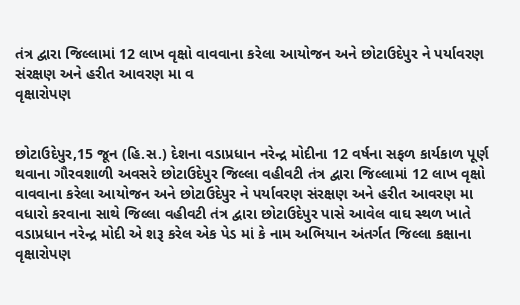તંત્ર દ્વારા જિલ્લામાં 12 લાખ વૃક્ષો વાવવાના કરેલા આયોજન અને છોટાઉદેપુર ને પર્યાવરણ સંરક્ષણ અને હરીત આવરણ મા વ
વૃક્ષારોપણ


છોટાઉદેપુર,15 જૂન (હિ.સ.) દેશના વડાપ્રધાન નરેન્દ્ર મોદીના 12 વર્ષના સફળ કાર્યકાળ પૂર્ણ થવાના ગૌરવશાળી અવસરે છોટાઉદેપુર જિલ્લા વહીવટી તંત્ર દ્વારા જિલ્લામાં 12 લાખ વૃક્ષો વાવવાના કરેલા આયોજન અને છોટાઉદેપુર ને પર્યાવરણ સંરક્ષણ અને હરીત આવરણ મા વધારો કરવાના સાથે જિલ્લા વહીવટી તંત્ર દ્વારા છોટાઉદેપુર પાસે આવેલ વાઘ સ્થળ ખાતે વડાપ્રધાન નરેન્દ્ર મોદી એ શરૂ કરેલ એક પેડ માં કે નામ અભિયાન અંતર્ગત જિલ્લા કક્ષાના વૃક્ષારોપણ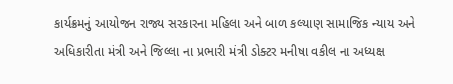કાર્યક્રમનું આયોજન રાજ્ય સરકારના મહિલા અને બાળ કલ્યાણ સામાજિક ન્યાય અને અધિકારીતા મંત્રી અને જિલ્લા ના પ્રભારી મંત્રી ડોક્ટર મનીષા વકીલ ના અધ્યક્ષ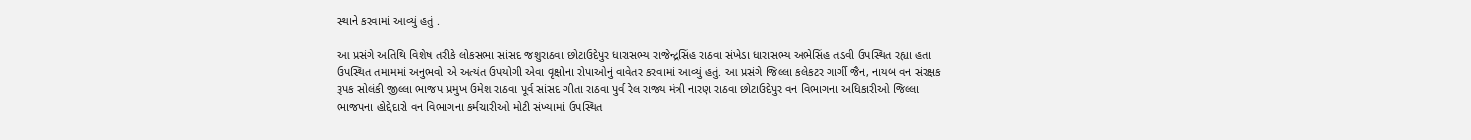સ્થાને કરવામાં આવ્યું હતું .

આ પ્રસંગે અતિથિ વિશેષ તરીકે લોકસભા સાંસદ જશુરાઠવા છોટાઉદેપુર ધારાસભ્ય રાજેન્દ્રસિંહ રાઠવા સંખેડા ધારાસભ્ય અભેસિંહ તડવી ઉપસ્થિત રહ્યા હતા ઉપસ્થિત તમામમાં અનુભવો એ અત્યંત ઉપયોગી એવા વૃક્ષોના રોપાઓનું વાવેતર કરવામાં આવ્યું હતું. આ પ્રસંગે જિલ્લા કલેકટર ગાર્ગી જૈન, નાયબ વન સંરક્ષક રૂપક સોલંકી જીલ્લા ભાજપ પ્રમુખ ઉમેશ રાઠવા પૂર્વ સાંસદ ગીતા રાઠવા પુર્વ રેલ રાજ્ય મંત્રી નારણ રાઠવા છોટાઉદેપુર વન વિભાગના અધિકારીઓ જિલ્લા ભાજપના હોદ્દેદારો વન વિભાગના કર્મચારીઓ મોટી સંખ્યામાં ઉપસ્થિત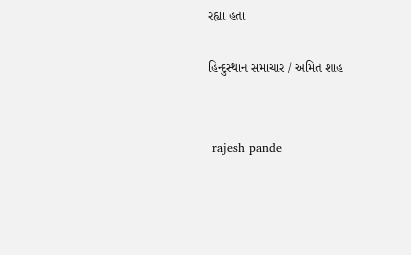રહ્યા હતા

હિન્દુસ્થાન સમાચાર / અમિત શાહ


 rajesh pande